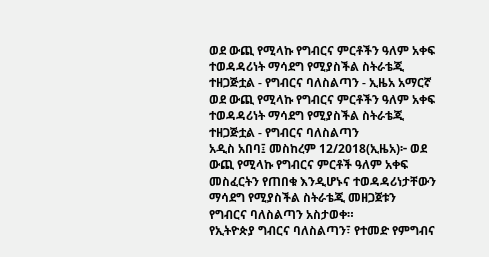ወደ ውጪ የሚላኩ የግብርና ምርቶችን ዓለም አቀፍ ተወዳዳሪነት ማሳደግ የሚያስችል ስትራቴጂ ተዘጋጅቷል - የግብርና ባለስልጣን - ኢዜአ አማርኛ
ወደ ውጪ የሚላኩ የግብርና ምርቶችን ዓለም አቀፍ ተወዳዳሪነት ማሳደግ የሚያስችል ስትራቴጂ ተዘጋጅቷል - የግብርና ባለስልጣን
አዲስ አበባ፤ መስከረም 12/2018(ኢዜአ)፦ ወደ ውጪ የሚላኩ የግብርና ምርቶች ዓለም አቀፍ መስፈርትን የጠበቁ እንዲሆኑና ተወዳዳሪነታቸውን ማሳደግ የሚያስችል ስትራቴጂ መዘጋጀቱን የግብርና ባለስልጣን አስታወቀ።
የኢትዮጵያ ግብርና ባለስልጣን፣ የተመድ የምግብና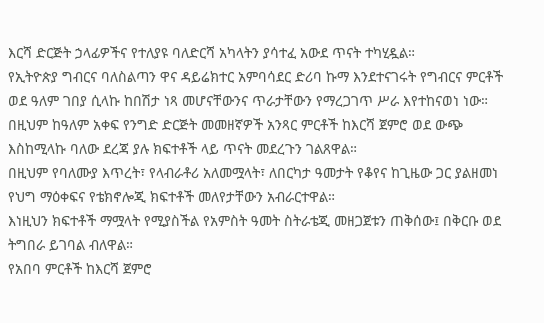እርሻ ድርጅት ኃላፊዎችና የተለያዩ ባለድርሻ አካላትን ያሳተፈ አውደ ጥናት ተካሂዷል።
የኢትዮጵያ ግብርና ባለስልጣን ዋና ዳይሬክተር አምባሳደር ድሪባ ኩማ እንደተናገሩት የግብርና ምርቶች ወደ ዓለም ገበያ ሲላኩ ከበሽታ ነጻ መሆናቸውንና ጥራታቸውን የማረጋገጥ ሥራ እየተከናወነ ነው።
በዚህም ከዓለም አቀፍ የንግድ ድርጅት መመዘኛዎች አንጻር ምርቶች ከእርሻ ጀምሮ ወደ ውጭ እስከሚላኩ ባለው ደረጃ ያሉ ክፍተቶች ላይ ጥናት መደረጉን ገልጸዋል።
በዚህም የባለሙያ እጥረት፣ የላብራቶሪ አለመሟላት፣ ለበርካታ ዓመታት የቆየና ከጊዜው ጋር ያልዘመነ የህግ ማዕቀፍና የቴክኖሎጂ ክፍተቶች መለየታቸውን አብራርተዋል።
እነዚህን ክፍተቶች ማሟላት የሚያስችል የአምስት ዓመት ስትራቴጂ መዘጋጀቱን ጠቅሰው፤ በቅርቡ ወደ ትግበራ ይገባል ብለዋል።
የአበባ ምርቶች ከእርሻ ጀምሮ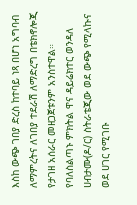እስከ ውጭ ገበያ ድረስ ከተባይ ነጻ በሆነ አግባብ ለማምረትና ለገበያ ተደራሽ ለማድረግ በቴክኖሎጂ የታገዘ አሰራር መዘጋጀቱንም አንስተዋል።
የባለስልጣኑ ምክትል ዋና ዳይሬክተር ወንዳለ ሀብታሙ(ዶ/ር) ስትራቴጂው ወደ ውጭ የሚላኩና ወደ ሀገር የሚገቡ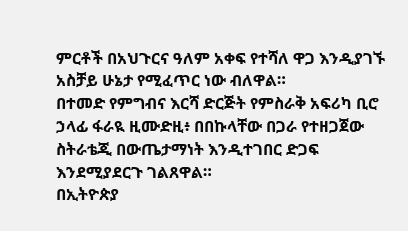ምርቶች በአህጉርና ዓለም አቀፍ የተሻለ ዋጋ እንዲያገኙ አስቻይ ሁኔታ የሚፈጥር ነው ብለዋል።
በተመድ የምግብና እርሻ ድርጅት የምስራቅ አፍሪካ ቢሮ ኃላፊ ፋራዪ ዚሙድዚ፥ በበኩላቸው በጋራ የተዘጋጀው ስትራቴጂ በውጤታማነት እንዲተገበር ድጋፍ እንደሚያደርጉ ገልጸዋል።
በኢትዮጵያ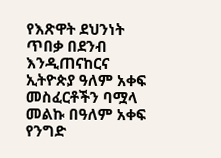የእጽዋት ደህንነት ጥበቃ በደንብ እንዲጠናከርና ኢትዮጵያ ዓለም አቀፍ መስፈርቶችን ባሟላ መልኩ በዓለም አቀፍ የንግድ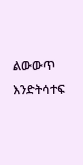ልውውጥ እንድትሳተፍ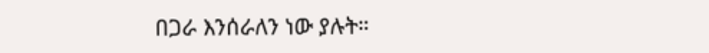በጋራ እንሰራለን ነው ያሉት።